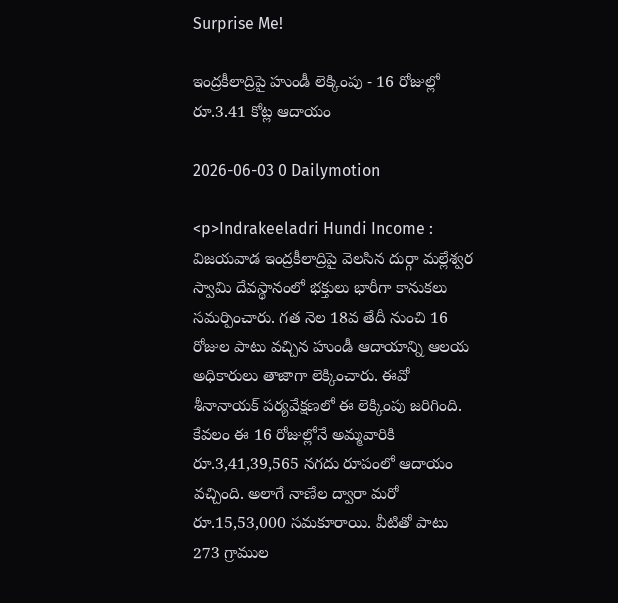Surprise Me!

ఇంద్రకీలాద్రిపై హుండీ లెక్కింపు - 16 రోజుల్లో రూ.3.41 కోట్ల ఆదాయం

2026-06-03 0 Dailymotion

<p>Indrakeeladri Hundi Income : విజయవాడ ఇంద్రకీలాద్రిపై వెలసిన దుర్గా మల్లేశ్వర స్వామి దేవస్థానంలో భక్తులు భారీగా కానుకలు సమర్పించారు. గత నెల 18వ తేదీ నుంచి 16 రోజుల పాటు వచ్చిన హుండీ ఆదాయాన్ని ఆలయ అధికారులు తాజాగా లెక్కించారు. ఈవో శీనానాయక్ పర్యవేక్షణలో ఈ లెక్కింపు జరిగింది. కేవలం ఈ 16 రోజుల్లోనే అమ్మవారికి రూ.3,41,39,565 నగదు రూపంలో ఆదాయం వచ్చింది. అలాగే నాణేల ద్వారా మరో రూ.15,53,000 సమకూరాయి. వీటితో పాటు 273 గ్రాముల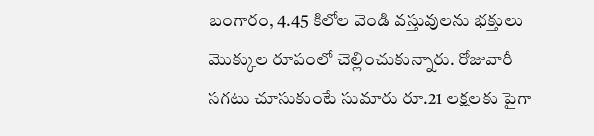బంగారం, 4.45 కిలోల వెండి వస్తువులను భక్తులు మొక్కుల రూపంలో చెల్లించుకున్నారు. రోజువారీ సగటు చూసుకుంటే సుమారు రూ.21 లక్షలకు పైగా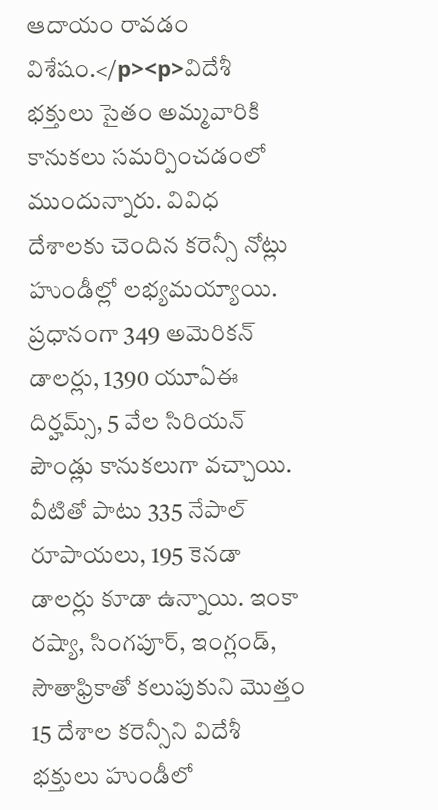ఆదాయం రావడం విశేషం.</p><p>విదేశీ భక్తులు సైతం అమ్మవారికి కానుకలు సమర్పించడంలో ముందున్నారు. వివిధ దేశాలకు చెందిన కరెన్సీ నోట్లు హుండీల్లో లభ్యమయ్యాయి. ప్రధానంగా 349 అమెరికన్ డాలర్లు, 1390 యూఏఈ దిర్హమ్స్, 5 వేల సిరియన్ పౌండ్లు కానుకలుగా వచ్చాయి. వీటితో పాటు 335 నేపాల్ రూపాయలు, 195 కెనడా డాలర్లు కూడా ఉన్నాయి. ఇంకా రష్యా, సింగపూర్, ఇంగ్లండ్, సౌతాఫ్రికాతో కలుపుకుని మొత్తం 15 దేశాల కరెన్సీని విదేశీ భక్తులు హుండీలో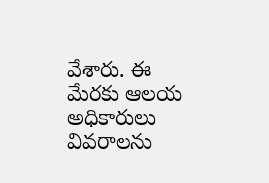వేశారు. ఈ మేరకు ఆలయ అధికారులు వివరాలను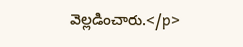వెల్లడించారు.</p>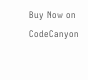Buy Now on CodeCanyon